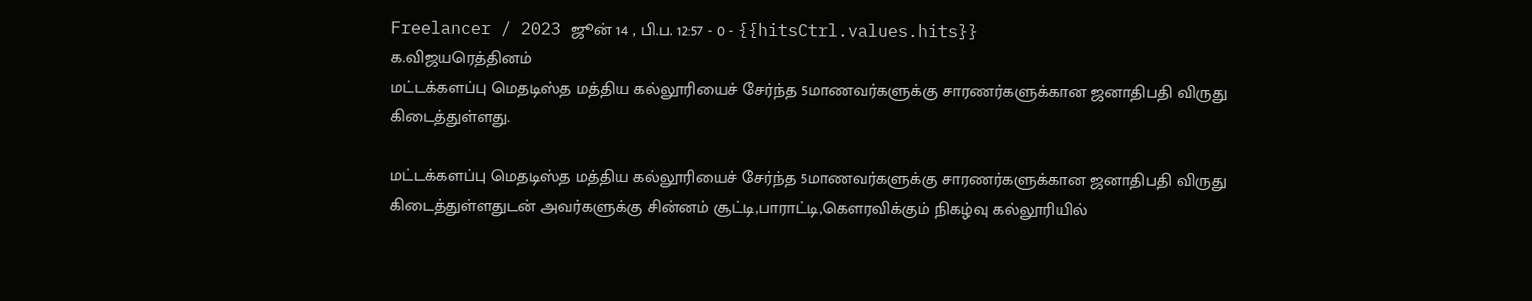Freelancer / 2023 ஜூன் 14 , பி.ப. 12:57 - 0 - {{hitsCtrl.values.hits}}
க.விஜயரெத்தினம்
மட்டக்களப்பு மெதடிஸ்த மத்திய கல்லூரியைச் சேர்ந்த 5மாணவர்களுக்கு சாரணர்களுக்கான ஜனாதிபதி விருது கிடைத்துள்ளது.

மட்டக்களப்பு மெதடிஸ்த மத்திய கல்லூரியைச் சேர்ந்த 5மாணவர்களுக்கு சாரணர்களுக்கான ஜனாதிபதி விருது கிடைத்துள்ளதுடன் அவர்களுக்கு சின்னம் சூட்டி,பாராட்டி,கௌரவிக்கும் நிகழ்வு கல்லூரியில்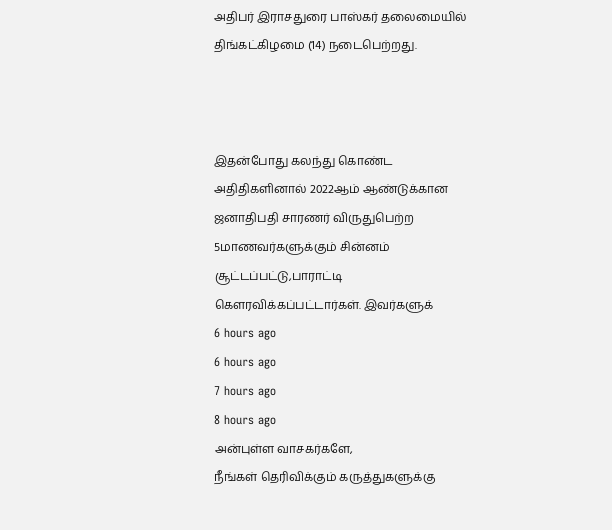அதிபர் இராசதுரை பாஸ்கர் தலைமையில் திங்கட்கிழமை (14) நடைபெற்றது.



இதன்போது கலந்து கொண்ட அதிதிகளினால் 2022ஆம் ஆண்டுக்கான ஜனாதிபதி சாரணர் விருதுபெற்ற 5மாணவர்களுக்கும் சின்னம் சூட்டப்பட்டு,பாராட்டி கௌரவிக்கப்பட்டார்கள். இவர்களுக்
6 hours ago
6 hours ago
7 hours ago
8 hours ago
அன்புள்ள வாசகர்களே,
நீங்கள் தெரிவிக்கும் கருத்துகளுக்கு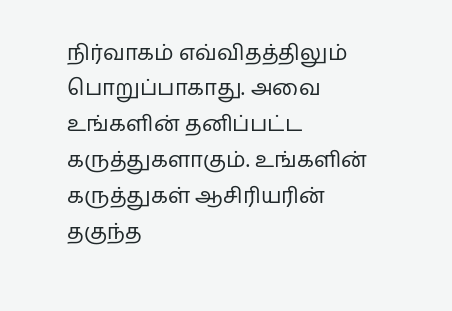நிர்வாகம் எவ்விதத்திலும் பொறுப்பாகாது. அவை உங்களின் தனிப்பட்ட கருத்துகளாகும். உங்களின் கருத்துகள் ஆசிரியரின் தகுந்த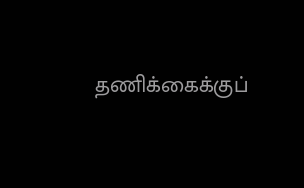தணிக்கைக்குப்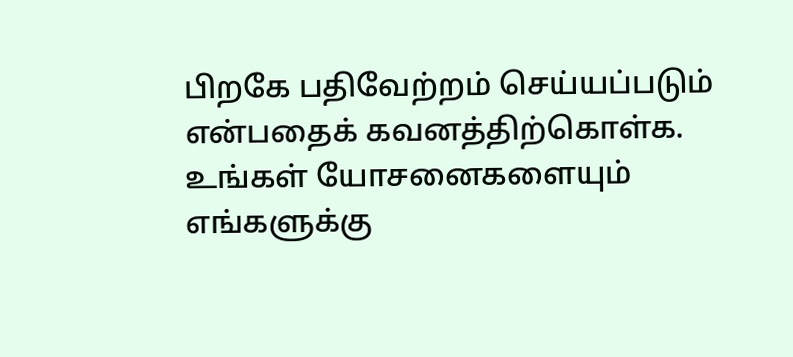பிறகே பதிவேற்றம் செய்யப்படும் என்பதைக் கவனத்திற்கொள்க. உங்கள் யோசனைகளையும் எங்களுக்கு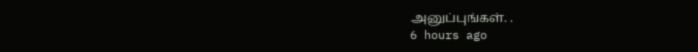அனுப்புங்கள். .
6 hours ago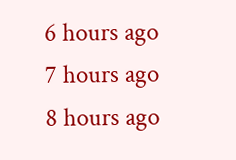6 hours ago
7 hours ago
8 hours ago